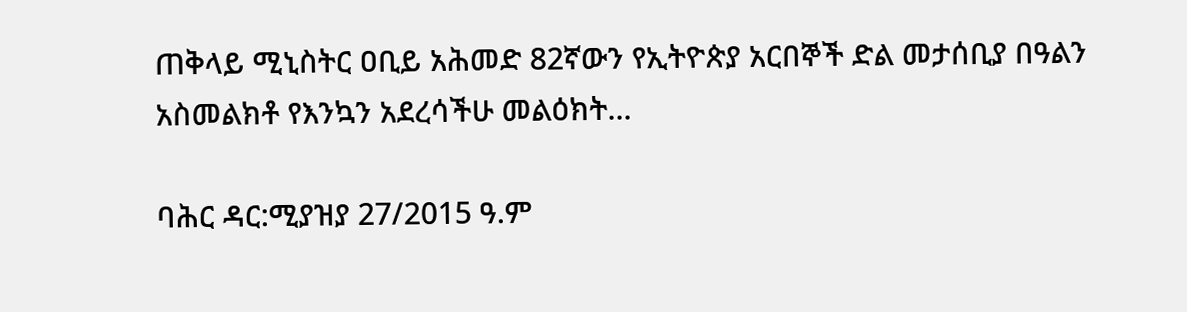ጠቅላይ ሚኒስትር ዐቢይ አሕመድ 82ኛውን የኢትዮጵያ አርበኞች ድል መታሰቢያ በዓልን አስመልክቶ የእንኳን አደረሳችሁ መልዕክት...

ባሕር ዳር:ሚያዝያ 27/2015 ዓ.ም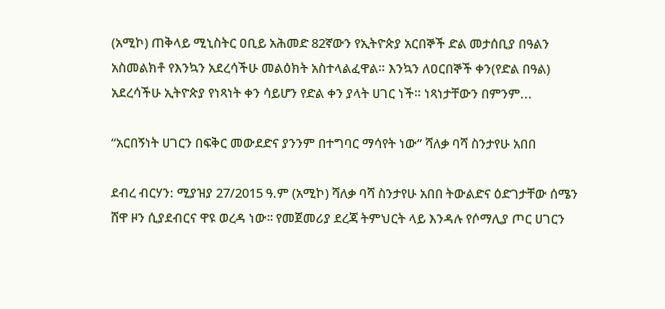(አሚኮ) ጠቅላይ ሚኒስትር ዐቢይ አሕመድ 82ኛውን የኢትዮጵያ አርበኞች ድል መታሰቢያ በዓልን አስመልክቶ የእንኳን አደረሳችሁ መልዕክት አስተላልፈዋል። እንኳን ለዐርበኞች ቀን(የድል በዓል) አደረሳችሁ ኢትዮጵያ የነጻነት ቀን ሳይሆን የድል ቀን ያላት ሀገር ነች። ነጻነታቸውን በምንም...

“አርበኝነት ሀገርን በፍቅር መውደድና ያንንም በተግባር ማሳየት ነው” ሻለቃ ባሻ ስንታየሁ አበበ

ደብረ ብርሃን: ሚያዝያ 27/2015 ዓ.ም (አሚኮ) ሻለቃ ባሻ ስንታየሁ አበበ ትውልድና ዕድገታቸው ሰሜን ሸዋ ዞን ሲያደብርና ዋዩ ወረዳ ነው፡፡ የመጀመሪያ ደረጃ ትምህርት ላይ እንዳሉ የሶማሊያ ጦር ሀገርን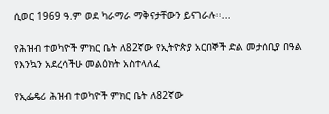ሲወር 1969 ዓ.ም ወደ ካራማራ ማቅናታቸውን ይናገራሉ፡፡...

የሕዝብ ተወካዮች ምክር ቤት ለ82ኛው የኢትዮጵያ አርበኞች ድል መታሰቢያ በዓል የእንኳን አደረሳችሁ መልዕክት አስተላለፈ

የኢፌዴሪ ሕዝብ ተወካዮች ምክር ቤት ለ82ኛው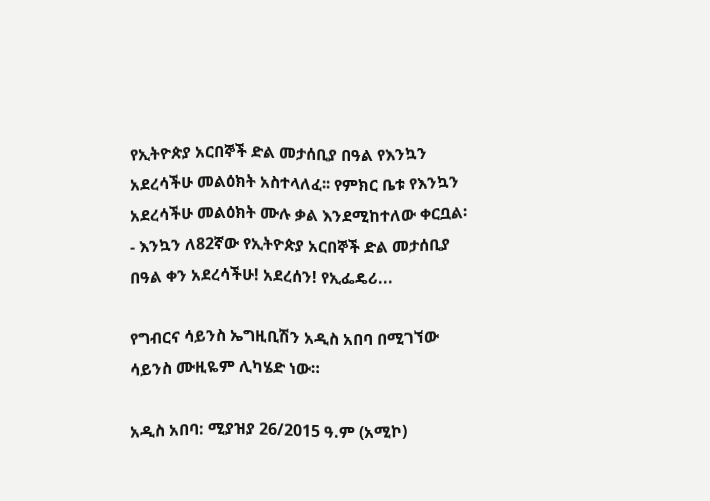የኢትዮጵያ አርበኞች ድል መታሰቢያ በዓል የእንኳን አደረሳችሁ መልዕክት አስተላለፈ፡፡ የምክር ቤቱ የእንኳን አደረሳችሁ መልዕክት ሙሉ ቃል እንደሚከተለው ቀርቧል፡- እንኳን ለ82ኛው የኢትዮጵያ አርበኞች ድል መታሰቢያ በዓል ቀን አደረሳችሁ! አደረሰን! የኢፌዴሪ...

የግብርና ሳይንስ ኤግዚቢሽን አዲስ አበባ በሚገኘው ሳይንስ ሙዚዬም ሊካሄድ ነው።

አዲስ አበባ: ሚያዝያ 26/2015 ዓ.ም (አሚኮ)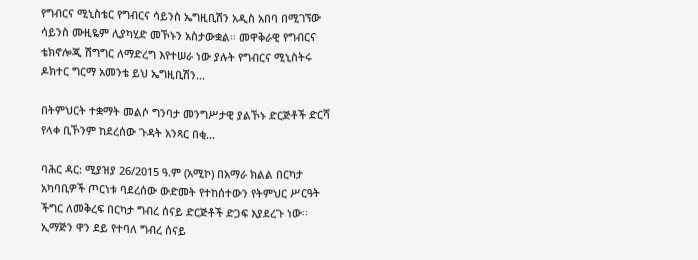የግብርና ሚኒስቴር የግብርና ሳይንስ ኤግዚቢሽን አዲስ አበባ በሚገኘው ሳይንስ ሙዚዬም ሊያካሂድ መኾኑን አስታውቋል። መዋቅራዊ የግብርና ቴክኖሎጂ ሽግግር ለማድረግ እየተሠራ ነው ያሉት የግብርና ሚኒስትሩ ዶክተር ግርማ አመንቴ ይህ ኤግዚቢሽን...

በትምህርት ተቋማት መልሶ ግንባታ መንግሥታዊ ያልኾኑ ድርጅቶች ድርሻ የላቀ ቢኾንም ከደረሰው ጉዳት አንጻር በቂ...

ባሕር ዳር: ሚያዝያ 26/2015 ዓ.ም (አሚኮ) በአማራ ክልል በርካታ አካባቢዎች ጦርነቱ ባደረሰው ውድመት የተከሰተውን የትምህር ሥርዓት ችግር ለመቅረፍ በርካታ ግብረ ሰናይ ድርጅቶች ድጋፍ እያደረጉ ነው፡፡ ኢማጅን ዋን ደይ የተባለ ግብረ ሰናይ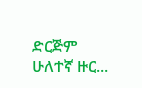ድርጅም ሁለተኛ ዙር...